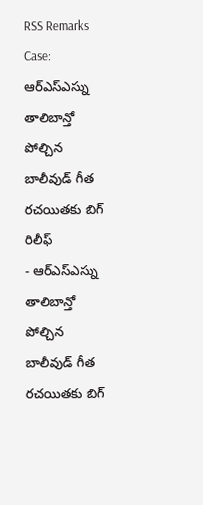RSS Remarks Case: ఆర్ఎస్ఎస్ను తాలిబాన్తో పోల్చిన బాలీవుడ్ గీత రచయితకు బిగ్ రిలీఫ్
- ఆర్ఎస్ఎస్ను తాలిబాన్తో పోల్చిన బాలీవుడ్ గీత రచయితకు బిగ్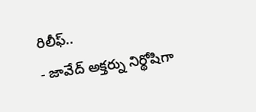రిలీఫ్..
- జావేద్ అక్తర్ను నిర్థోషిగా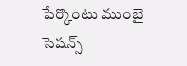పేర్కొంటు ముంబై సెషన్స్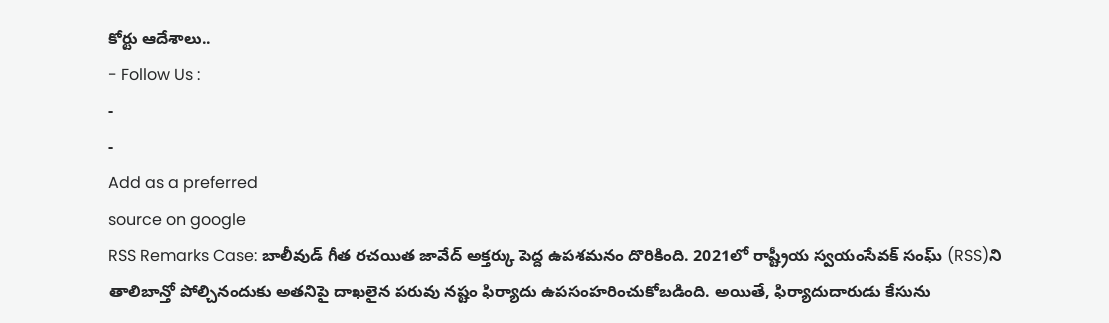కోర్టు ఆదేశాలు..
- Follow Us :
-
-
Add as a preferred
source on google
RSS Remarks Case: బాలీవుడ్ గీత రచయిత జావేద్ అక్తర్కు పెద్ద ఉపశమనం దొరికింది. 2021లో రాష్ట్రీయ స్వయంసేవక్ సంఘ్ (RSS)ని తాలిబాన్తో పోల్చినందుకు అతనిపై దాఖలైన పరువు నష్టం ఫిర్యాదు ఉపసంహరించుకోబడింది. అయితే, ఫిర్యాదుదారుడు కేసును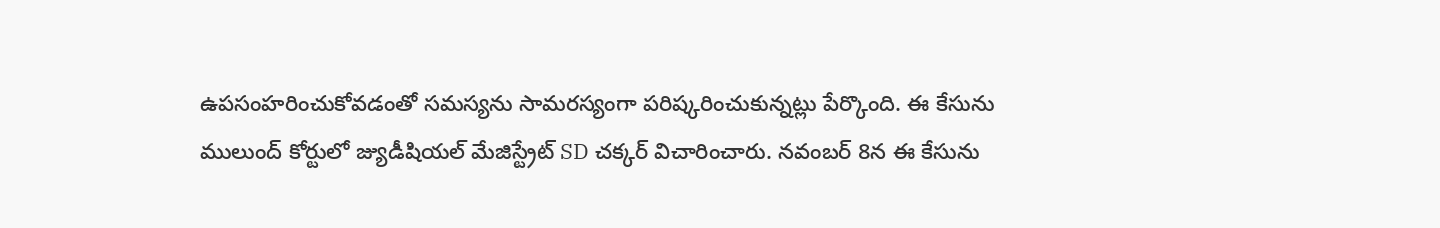ఉపసంహరించుకోవడంతో సమస్యను సామరస్యంగా పరిష్కరించుకున్నట్లు పేర్కొంది. ఈ కేసును ములుంద్ కోర్టులో జ్యుడీషియల్ మేజిస్ట్రేట్ SD చక్కర్ విచారించారు. నవంబర్ 8న ఈ కేసును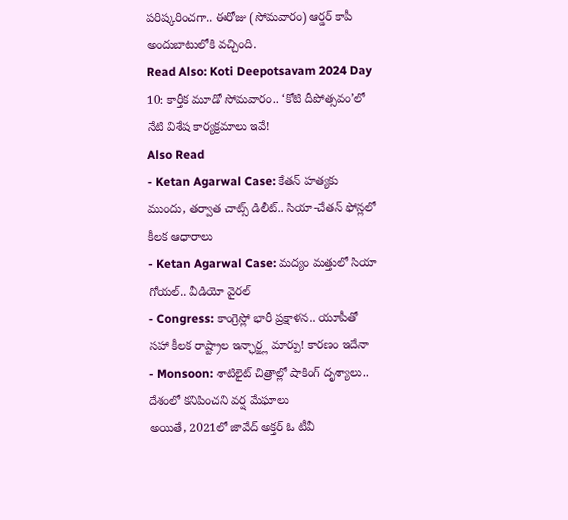పరిష్కరించగా.. ఈరోజు (సోమవారం) ఆర్డర్ కాపీ అందుబాటులోకి వచ్చింది.
Read Also: Koti Deepotsavam 2024 Day 10: కార్తీక మూడో సోమవారం.. ‘కోటి దీపోత్సవం’లో నేటి విశేష కార్యక్రమాలు ఇవే!
Also Read
- Ketan Agarwal Case: కేతన్ హత్యకు ముందు, తర్వాత చాట్స్ డిలీట్.. సియా-చేతన్ ఫోన్లలో కీలక ఆధారాలు
- Ketan Agarwal Case: మద్యం మత్తులో సియా గోయల్.. వీడియో వైరల్
- Congress: కాంగ్రెస్లో భారీ ప్రక్షాళన.. యూపీతో సహా కీలక రాష్ట్రాల ఇన్ఛార్జ్ల మార్పు! కారణం ఇదేనా
- Monsoon: శాటిలైట్ చిత్రాల్లో షాకింగ్ దృశ్యాలు.. దేశంలో కనిపించని వర్ష మేఘాలు
అయితే, 2021లో జావేద్ అక్తర్ ఓ టీవీ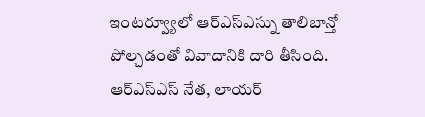ఇంటర్వ్యూలో ఆర్ఎస్ఎస్ను తాలిబాన్తో పోల్చడంతో వివాదానికి దారి తీసింది. ఆర్ఎస్ఎస్ నేత, లాయర్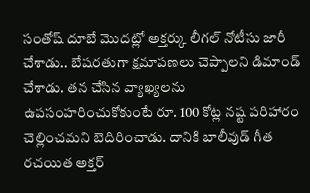సంతోష్ దూబే మొదట్లో అక్తర్కు లీగల్ నోటీసు జారీ చేశాడు.. బేషరతుగా క్షమాపణలు చెప్పాలని డిమాండ్ చేశాడు. తన చేసిన వ్యాఖ్యలను ఉపసంహరించుకోకుంటే రూ. 100 కోట్ల నష్ట పరిహారం చెల్లించమని బెదిరించాడు. దానికి బాలీవుడ్ గీత రచయిత అక్తర్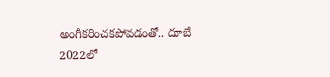అంగీకరించకపోవడంతో.. దూబే 2022లో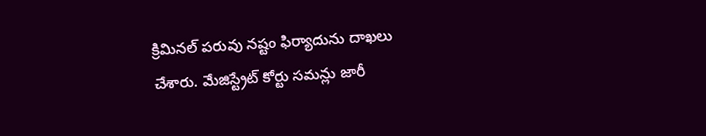క్రిమినల్ పరువు నష్టం ఫిర్యాదును దాఖలు చేశారు. మేజిస్ట్రేట్ కోర్టు సమన్లు జారీ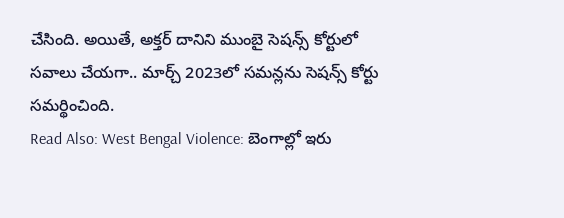చేసింది. అయితే, అక్తర్ దానిని ముంబై సెషన్స్ కోర్టులో సవాలు చేయగా.. మార్చ్ 2023లో సమన్లను సెషన్స్ కోర్టు సమర్థించింది.
Read Also: West Bengal Violence: బెంగాల్లో ఇరు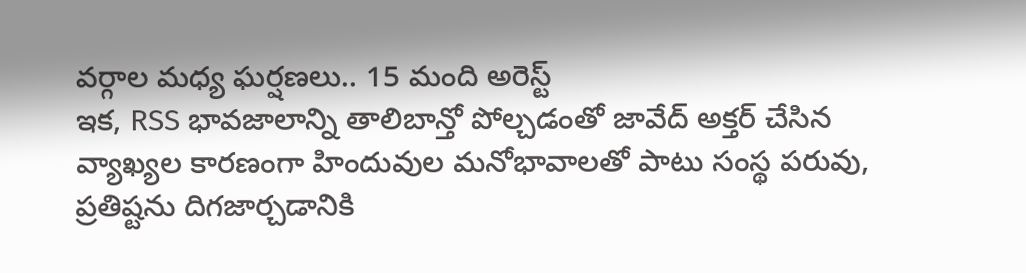వర్గాల మధ్య ఘర్షణలు.. 15 మంది అరెస్ట్
ఇక, RSS భావజాలాన్ని తాలిబాన్తో పోల్చడంతో జావేద్ అక్తర్ చేసిన వ్యాఖ్యల కారణంగా హిందువుల మనోభావాలతో పాటు సంస్థ పరువు, ప్రతిష్టను దిగజార్చడానికి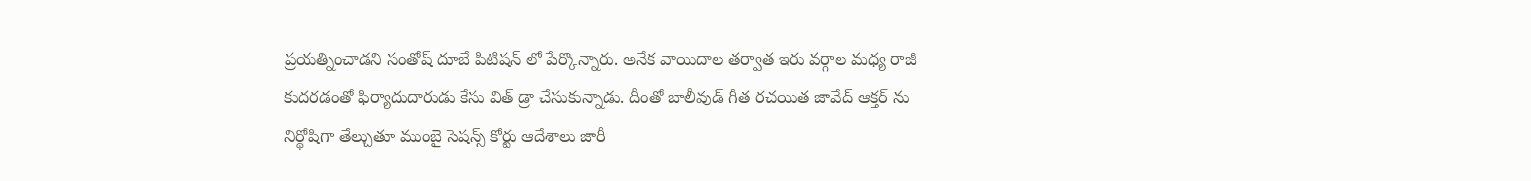ప్రయత్నించాడని సంతోష్ దూబే పిటిషన్ లో పేర్కొన్నారు. అనేక వాయిదాల తర్వాత ఇరు వర్గాల మధ్య రాజీ కుదరడంతో ఫిర్యాదుదారుడు కేసు విత్ డ్రా చేసుకున్నాడు. దీంతో బాలీవుడ్ గీత రచయిత జావేద్ ఆక్తర్ ను నిర్థోషిగా తేల్చుతూ ముంబై సెషన్స్ కోర్టు ఆదేశాలు జారీ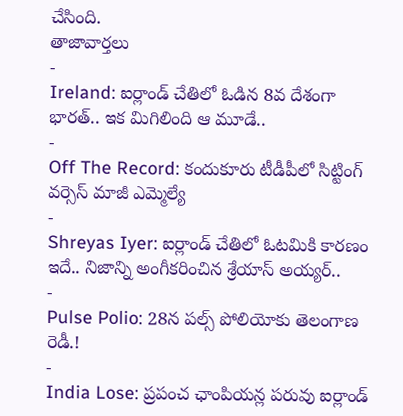చేసింది.
తాజావార్తలు
-
Ireland: ఐర్లాండ్ చేతిలో ఓడిన 8వ దేశంగా భారత్.. ఇక మిగిలింది ఆ మూడే..
-
Off The Record: కందుకూరు టీడీపీలో సిట్టింగ్ వర్సెస్ మాజీ ఎమ్మెల్యే
-
Shreyas Iyer: ఐర్లాండ్ చేతిలో ఓటమికి కారణం ఇదే.. నిజాన్ని అంగీకరించిన శ్రేయాస్ అయ్యర్..
-
Pulse Polio: 28న పల్స్ పోలియోకు తెలంగాణ రెడీ.!
-
India Lose: ప్రపంచ ఛాంపియన్ల పరువు ఐర్లాండ్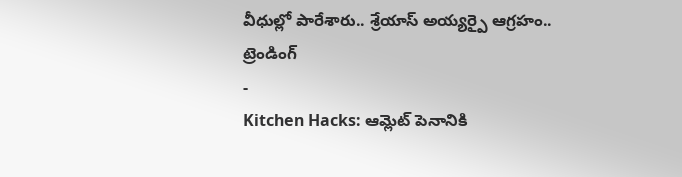వీధుల్లో పారేశారు.. శ్రేయాస్ అయ్యర్పై ఆగ్రహం..
ట్రెండింగ్
-
Kitchen Hacks: ఆమ్లెట్ పెనానికి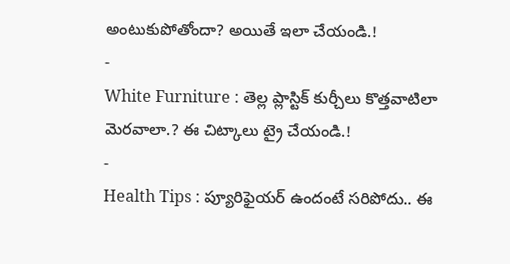అంటుకుపోతోందా? అయితే ఇలా చేయండి.!
-
White Furniture : తెల్ల ప్లాస్టిక్ కుర్చీలు కొత్తవాటిలా మెరవాలా.? ఈ చిట్కాలు ట్రై చేయండి.!
-
Health Tips : ప్యూరిఫైయర్ ఉందంటే సరిపోదు.. ఈ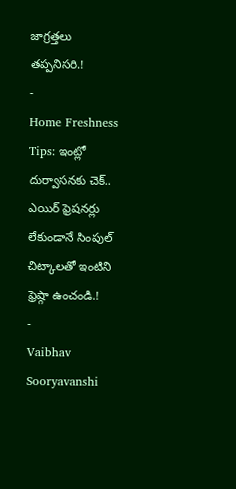జాగ్రత్తలు తప్పనిసరి.!
-
Home Freshness Tips: ఇంట్లో దుర్వాసనకు చెక్.. ఎయిర్ ఫ్రెషనర్లు లేకుండానే సింపుల్ చిట్కాలతో ఇంటిని ఫ్రెష్గా ఉంచండి.!
-
Vaibhav Sooryavanshi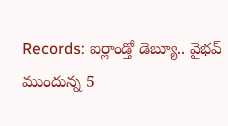Records: ఐర్లాండ్తో డెబ్యూ.. వైభవ్ ముందున్న 5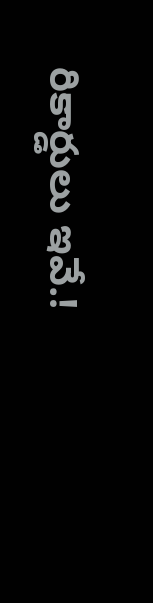రికార్డులు ఇవే.!